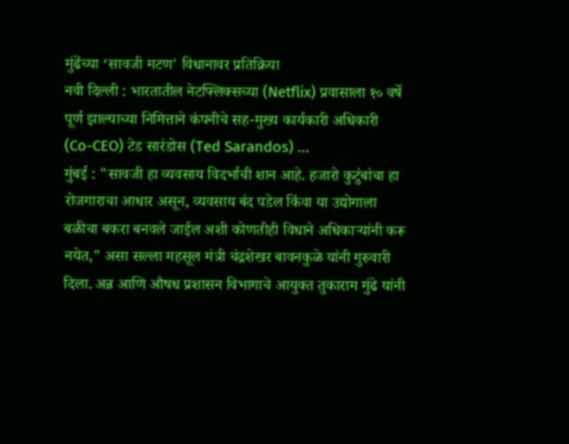मुंढेंच्या ‘सावजी मटण' विधानावर प्रतिक्रिया
नवी दिल्ली : भारतातील नेटफ्लिक्सच्या (Netflix) प्रवासाला १० वर्षे पूर्ण झाल्याच्या निमित्ताने कंपनीचे सह-मुख्य कार्यकारी अधिकारी (Co-CEO) टेड सारंडोस (Ted Sarandos) ...
मुंबई : "सावजी हा व्यवसाय विदर्भाची शान आहे. हजारो कुटुंबांचा हा रोजगाराचा आधार असून, व्यवसाय बंद पडेल किंवा या उद्योगाला बळीचा बकरा बनवले जाईल अशी कोणतीही विधाने अधिकाऱ्यांनी करू नयेत," असा सल्ला महसूल मंत्री चंद्रशेखर बावनकुळे यांनी गुरुवारी दिला. अन्न आणि औषध प्रशासन विभागाचे आयुक्त तुकाराम मुंढे यांनी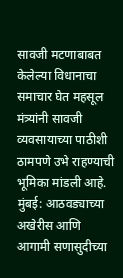सावजी मटणाबाबत केलेल्या विधानाचा समाचार घेत महसूल मंत्र्यांनी सावजी व्यवसायाच्या पाठीशी ठामपणे उभे राहण्याची भूमिका मांडली आहे.
मुंबई: आठवड्याच्या अखेरीस आणि आगामी सणासुदीच्या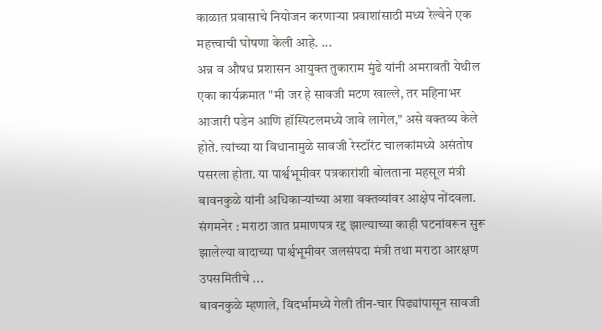काळात प्रवासाचे नियोजन करणाऱ्या प्रवाशांसाठी मध्य रेल्वेने एक महत्त्वाची घोषणा केली आहे. ...
अन्न व औषध प्रशासन आयुक्त तुकाराम मुंढे यांनी अमरावती येथील एका कार्यक्रमात "मी जर हे सावजी मटण खाल्ले, तर महिनाभर आजारी पडेन आणि हॉस्पिटलमध्ये जावे लागेल," असे वक्तव्य केले होते. त्यांच्या या विधानामुळे सावजी रेस्टॉरंट चालकांमध्ये असंतोष पसरला होता. या पार्श्वभूमीवर पत्रकारांशी बोलताना महसूल मंत्री बावनकुळे यांनी अधिकाऱ्यांच्या अशा वक्तव्यांवर आक्षेप नोंदवला.
संगमनेर : मराठा जात प्रमाणपत्र रद्द झाल्याच्या काही घटनांवरून सुरू झालेल्या वादाच्या पार्श्वभूमीवर जलसंपदा मंत्री तथा मराठा आरक्षण उपसमितीचे ...
बावनकुळे म्हणाले, विदर्भामध्ये गेली तीन-चार पिढ्यांपासून सावजी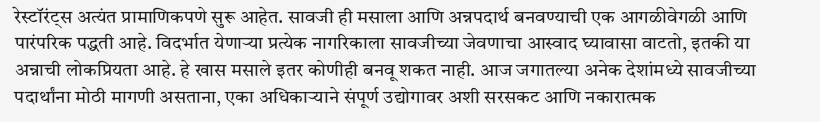रेस्टॉरंट्स अत्यंत प्रामाणिकपणे सुरू आहेत. सावजी ही मसाला आणि अन्नपदार्थ बनवण्याची एक आगळीवेगळी आणि पारंपरिक पद्धती आहे. विदर्भात येणाऱ्या प्रत्येक नागरिकाला सावजीच्या जेवणाचा आस्वाद घ्यावासा वाटतो, इतकी या अन्नाची लोकप्रियता आहे. हे खास मसाले इतर कोणीही बनवू शकत नाही. आज जगातल्या अनेक देशांमध्ये सावजीच्या पदार्थांना मोठी मागणी असताना, एका अधिकाऱ्याने संपूर्ण उद्योगावर अशी सरसकट आणि नकारात्मक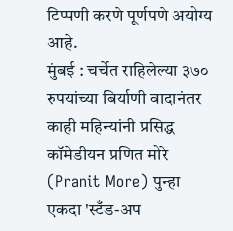टिप्पणी करणे पूर्णपणे अयोग्य आहे.
मुंबई : चर्चेत राहिलेल्या ३७० रुपयांच्या बिर्याणी वादानंतर काही महिन्यांनी प्रसिद्ध कॉमेडीयन प्रणित मोरे (Pranit More) पुन्हा एकदा 'स्टँड-अप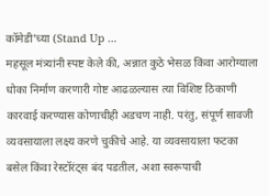कॉमेडी'च्या (Stand Up ...
महसूल मंत्र्यांनी स्पष्ट केले की, अन्नात कुठे भेसळ किंवा आरोग्याला धोका निर्माण करणारी गोष्ट आढळल्यास त्या विशिष्ट ठिकाणी कारवाई करण्यास कोणाचीही अडचण नाही. परंतु, संपूर्ण सावजी व्यवसायाला लक्ष्य करणे चुकीचे आहे. या व्यवसायाला फटका बसेल किंवा रेस्टॉरंट्स बंद पडतील, अशा स्वरूपाची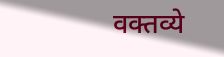वक्तव्ये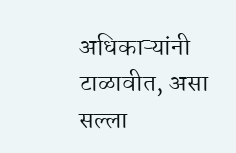अधिकाऱ्यांनी टाळावीत, असा सल्ला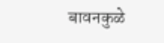बावनकुळे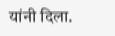यांनी दिला.